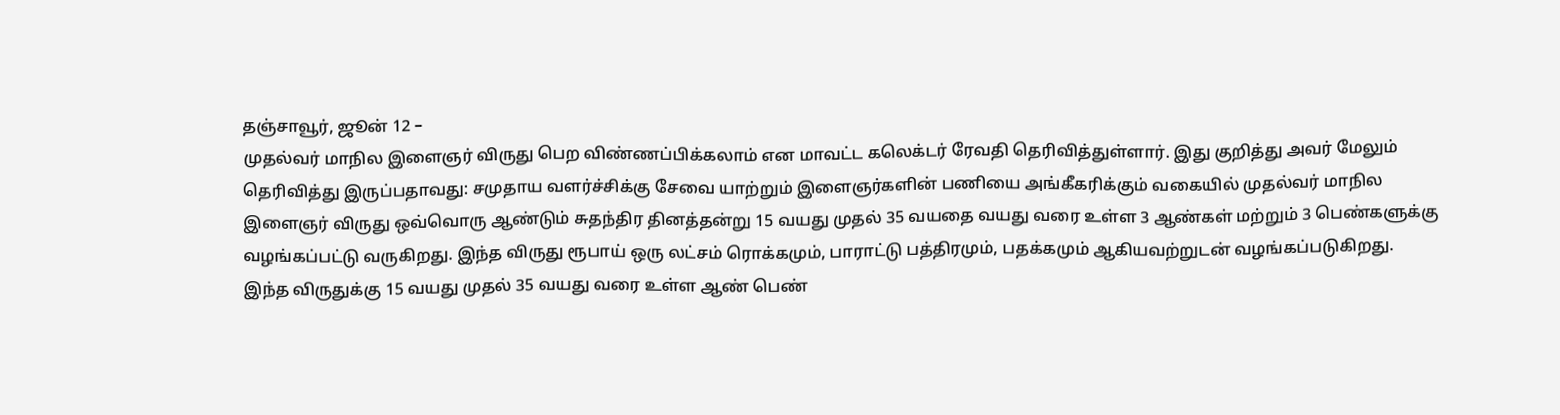தஞ்சாவூர், ஜூன் 12 –
முதல்வர் மாநில இளைஞர் விருது பெற விண்ணப்பிக்கலாம் என மாவட்ட கலெக்டர் ரேவதி தெரிவித்துள்ளார். இது குறித்து அவர் மேலும் தெரிவித்து இருப்பதாவது: சமுதாய வளர்ச்சிக்கு சேவை யாற்றும் இளைஞர்களின் பணியை அங்கீகரிக்கும் வகையில் முதல்வர் மாநில இளைஞர் விருது ஒவ்வொரு ஆண்டும் சுதந்திர தினத்தன்று 15 வயது முதல் 35 வயதை வயது வரை உள்ள 3 ஆண்கள் மற்றும் 3 பெண்களுக்கு வழங்கப்பட்டு வருகிறது. இந்த விருது ரூபாய் ஒரு லட்சம் ரொக்கமும், பாராட்டு பத்திரமும், பதக்கமும் ஆகியவற்றுடன் வழங்கப்படுகிறது.
இந்த விருதுக்கு 15 வயது முதல் 35 வயது வரை உள்ள ஆண் பெண்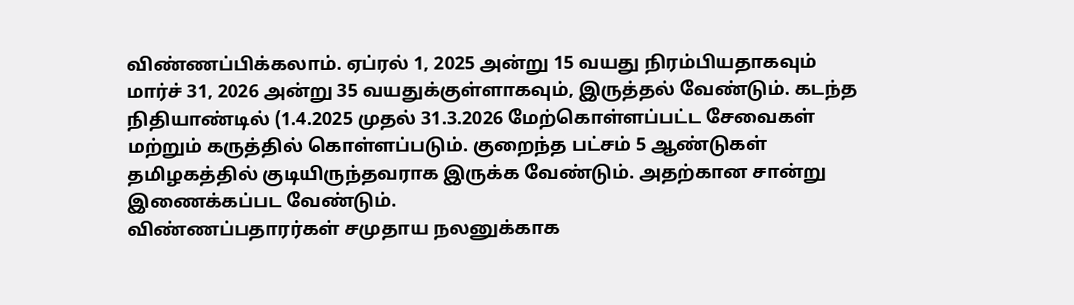விண்ணப்பிக்கலாம். ஏப்ரல் 1, 2025 அன்று 15 வயது நிரம்பியதாகவும் மார்ச் 31, 2026 அன்று 35 வயதுக்குள்ளாகவும், இருத்தல் வேண்டும். கடந்த நிதியாண்டில் (1.4.2025 முதல் 31.3.2026 மேற்கொள்ளப்பட்ட சேவைகள் மற்றும் கருத்தில் கொள்ளப்படும். குறைந்த பட்சம் 5 ஆண்டுகள் தமிழகத்தில் குடியிருந்தவராக இருக்க வேண்டும். அதற்கான சான்று இணைக்கப்பட வேண்டும்.
விண்ணப்பதாரர்கள் சமுதாய நலனுக்காக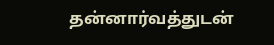தன்னார்வத்துடன்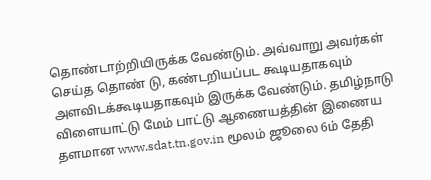தொண்டாற்றியிருக்க வேண்டும். அவ்வாறு அவர்கள் செய்த தொண் டு, கண்டறியப்பட கூடியதாகவும் அளவிடக்கூடியதாகவும் இருக்க வேண்டும். தமிழ்நாடு விளையாட்டு மேம் பாட்டு ஆணையத்தின் இணைய தளமான www.sdat.tn.gov.in மூலம் ஜூலை 6ம் தேதி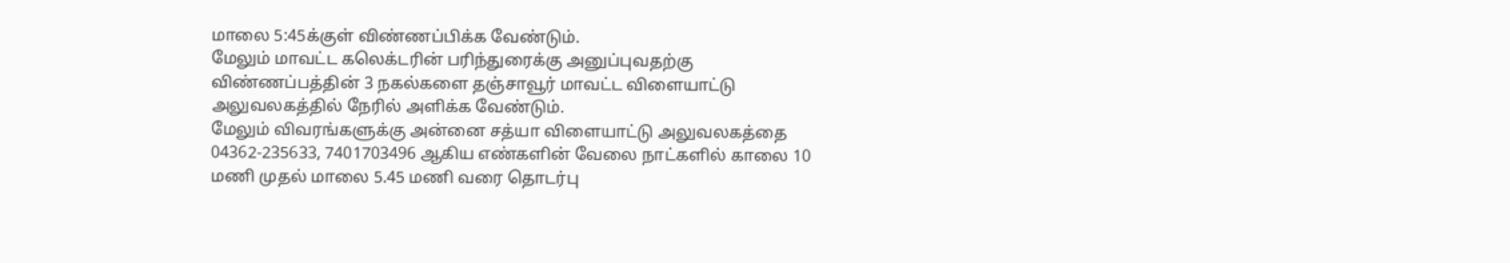மாலை 5:45க்குள் விண்ணப்பிக்க வேண்டும்.
மேலும் மாவட்ட கலெக்டரின் பரிந்துரைக்கு அனுப்புவதற்கு விண்ணப்பத்தின் 3 நகல்களை தஞ்சாவூர் மாவட்ட விளையாட்டு அலுவலகத்தில் நேரில் அளிக்க வேண்டும்.
மேலும் விவரங்களுக்கு அன்னை சத்யா விளையாட்டு அலுவலகத்தை 04362-235633, 7401703496 ஆகிய எண்களின் வேலை நாட்களில் காலை 10 மணி முதல் மாலை 5.45 மணி வரை தொடர்பு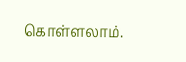கொள்ளலாம்.